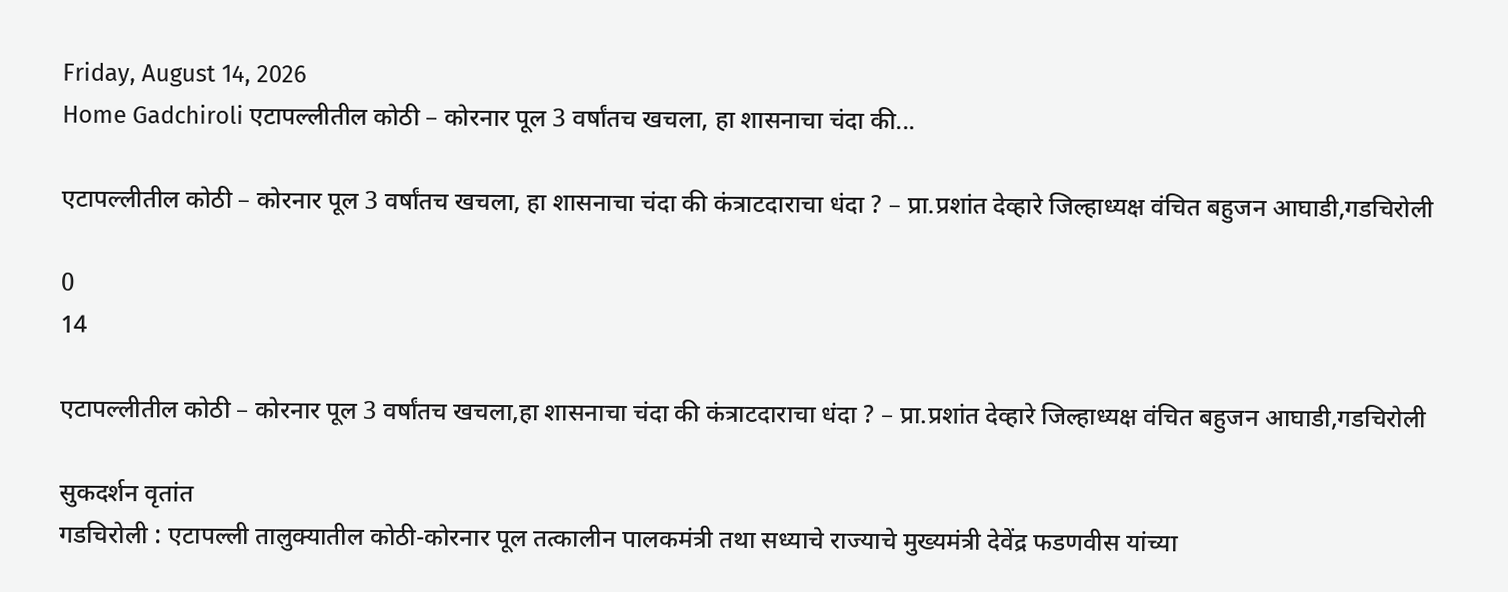Friday, August 14, 2026
Home Gadchiroli एटापल्लीतील कोठी – कोरनार पूल 3 वर्षांतच खचला, हा शासनाचा चंदा की...

एटापल्लीतील कोठी – कोरनार पूल 3 वर्षांतच खचला, हा शासनाचा चंदा की कंत्राटदाराचा धंदा ? – प्रा.प्रशांत देव्हारे जिल्हाध्यक्ष वंचित बहुजन आघाडी,गडचिरोली

0
14

एटापल्लीतील कोठी – कोरनार पूल 3 वर्षांतच खचला,हा शासनाचा चंदा की कंत्राटदाराचा धंदा ? – प्रा.प्रशांत देव्हारे जिल्हाध्यक्ष वंचित बहुजन आघाडी,गडचिरोली

सुकदर्शन वृतांत
गडचिरोली : एटापल्ली तालुक्यातील कोठी-कोरनार पूल तत्कालीन पालकमंत्री तथा सध्याचे राज्याचे मुख्यमंत्री देवेंद्र फडणवीस यांच्या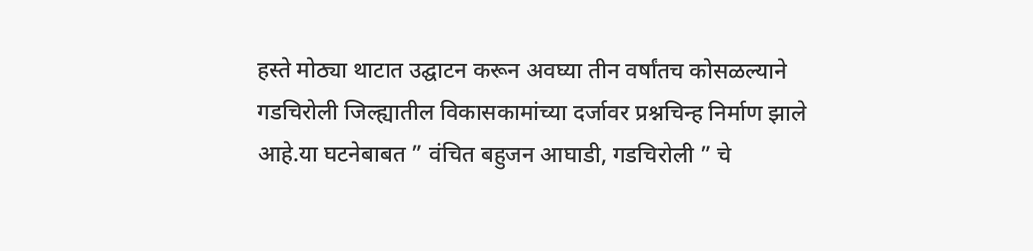हस्ते मोठ्या थाटात उद्घाटन करून अवघ्या तीन वर्षांतच कोसळल्याने गडचिरोली जिल्ह्यातील विकासकामांच्या दर्जावर प्रश्नचिन्ह निर्माण झाले आहे.या घटनेबाबत ” वंचित बहुजन आघाडी, गडचिरोली ” चे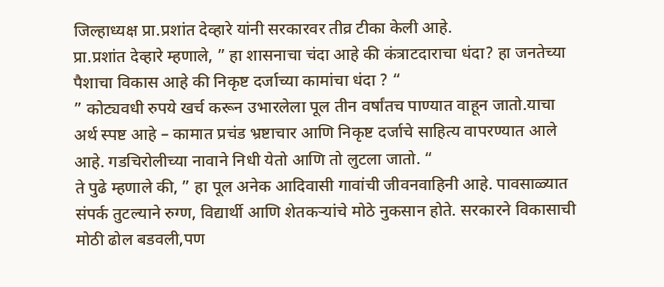जिल्हाध्यक्ष प्रा.प्रशांत देव्हारे यांनी सरकारवर तीव्र टीका केली आहे.
प्रा.प्रशांत देव्हारे म्हणाले, ” हा शासनाचा चंदा आहे की कंत्राटदाराचा धंदा? हा जनतेच्या पैशाचा विकास आहे की निकृष्ट दर्जाच्या कामांचा धंदा ? “
” कोट्यवधी रुपये खर्च करून उभारलेला पूल तीन वर्षांतच पाण्यात वाहून जातो.याचा अर्थ स्पष्ट आहे – कामात प्रचंड भ्रष्टाचार आणि निकृष्ट दर्जाचे साहित्य वापरण्यात आले आहे. गडचिरोलीच्या नावाने निधी येतो आणि तो लुटला जातो. “
ते पुढे म्हणाले की, ” हा पूल अनेक आदिवासी गावांची जीवनवाहिनी आहे. पावसाळ्यात संपर्क तुटल्याने रुग्ण, विद्यार्थी आणि शेतकऱ्यांचे मोठे नुकसान होते. सरकारने विकासाची मोठी ढोल बडवली,पण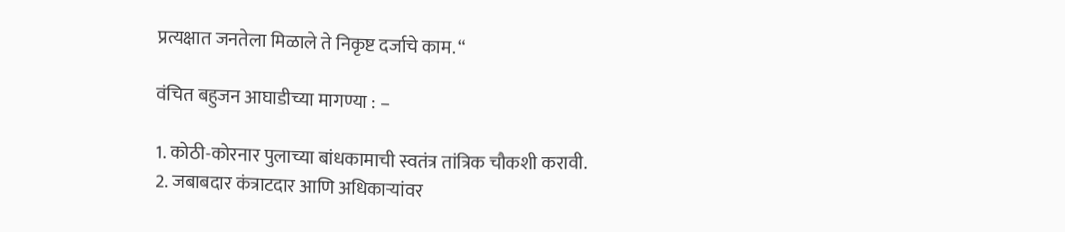प्रत्यक्षात जनतेला मिळाले ते निकृष्ट दर्जाचे काम. “

वंचित बहुजन आघाडीच्या मागण्या : –

1. कोठी-कोरनार पुलाच्या बांधकामाची स्वतंत्र तांत्रिक चौकशी करावी.
2. जबाबदार कंत्राटदार आणि अधिकाऱ्यांवर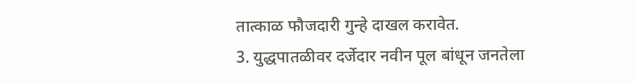तात्काळ फौजदारी गुन्हे दाखल करावेत.
3. युद्धपातळीवर दर्जेदार नवीन पूल बांधून जनतेला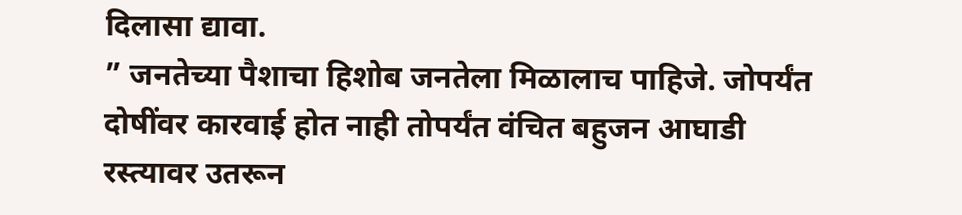दिलासा द्यावा.
” जनतेच्या पैशाचा हिशोब जनतेला मिळालाच पाहिजे. जोपर्यंत दोषींवर कारवाई होत नाही तोपर्यंत वंचित बहुजन आघाडी रस्त्यावर उतरून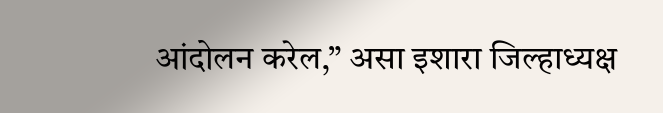आंदोलन करेल,” असा इशारा जिल्हाध्यक्ष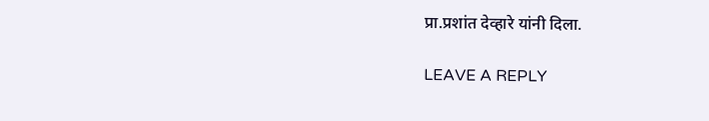प्रा.प्रशांत देव्हारे यांनी दिला.

LEAVE A REPLY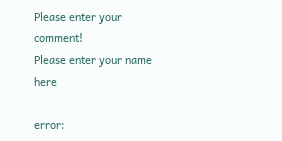Please enter your comment!
Please enter your name here

error: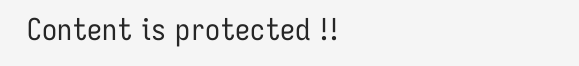Content is protected !!